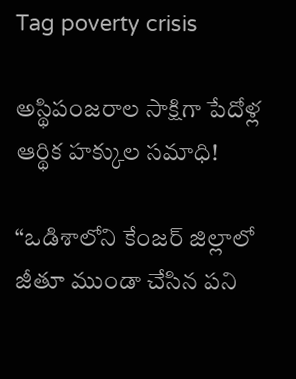Tag poverty crisis

అస్థిపంజరాల సాక్షిగా పేదోళ్ల ఆర్థిక హక్కుల సమాధి!

“ఒడిశాలోని కేంజర్ జిల్లాలో జీతూ ముండా చేసిన పని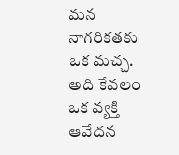మన నాగరికతకు ఒక మచ్చ. అది కేవలం ఒక వ్యక్తి ఆవేదన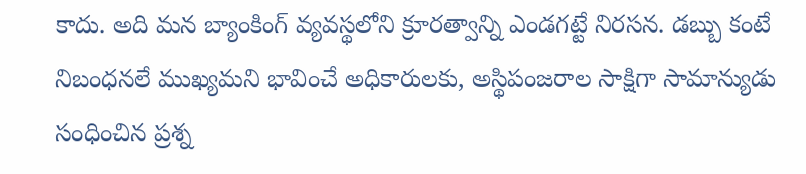కాదు. అది మన బ్యాంకింగ్ వ్యవస్థలోని క్రూరత్వాన్ని ఎండగట్టే నిరసన. డబ్బు కంటే నిబంధనలే ముఖ్యమని భావించే అధికారులకు, అస్థిపంజరాల సాక్షిగా సామాన్యుడు సంధించిన ప్రశ్న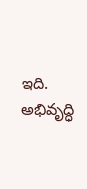ఇది. అభివృద్ధి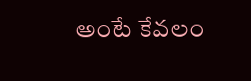అంటే కేవలం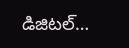డిజిటల్…